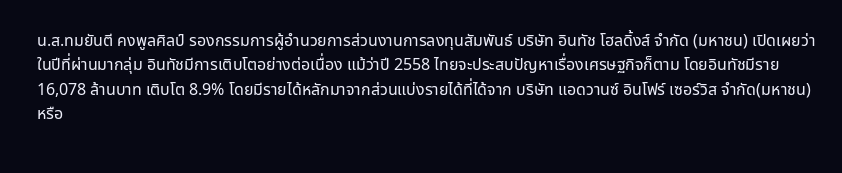น.ส.ทมยันตี คงพูลศิลป์ รองกรรมการผู้อำนวยการส่วนงานการลงทุนสัมพันธ์ บริษัท อินทัช โฮลดิ้งส์ จำกัด (มหาชน) เปิดเผยว่า ในปีที่ผ่านมากลุ่ม อินทัชมีการเติบโตอย่างต่อเนื่อง แม้ว่าปี 2558 ไทยจะประสบปัญหาเรื่องเศรษฐกิจก็ตาม โดยอินทัชมีราย 16,078 ล้านบาท เติบโต 8.9% โดยมีรายได้หลักมาจากส่วนแบ่งรายได้ที่ได้จาก บริษัท แอดวานซ์ อินโฟร์ เซอร์วิส จำกัด(มหาชน) หรือ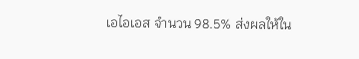เอไอเอส จำนวน 98.5% ส่งผลให้ใน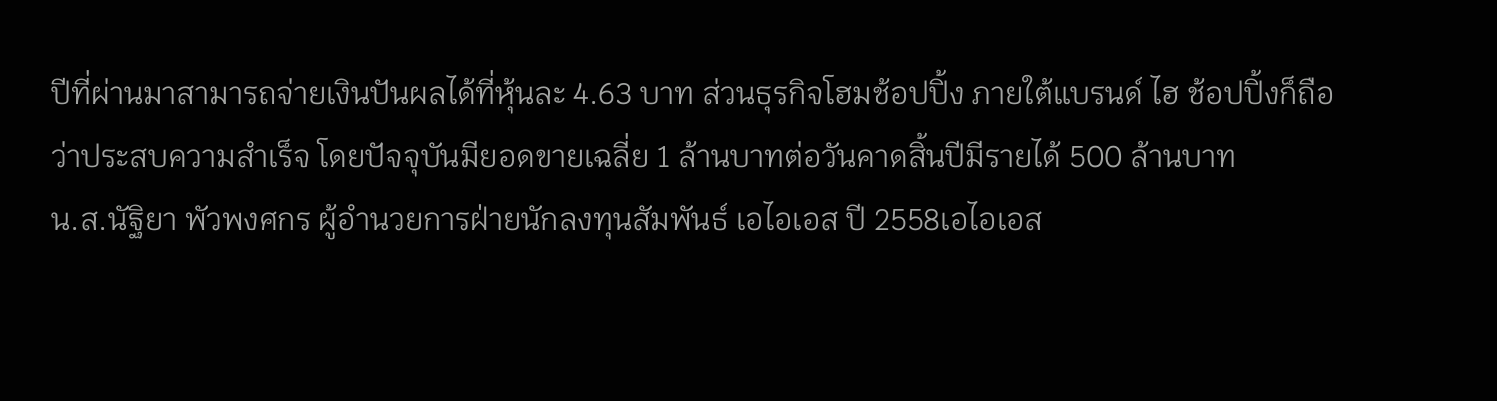ปีที่ผ่านมาสามารถจ่ายเงินปันผลได้ที่หุ้นละ 4.63 บาท ส่วนธุรกิจโฮมช้อปปิ้ง ภายใต้แบรนด์ ไฮ ช้อปปิ้งก็ถือว่าประสบความสำเร็จ โดยปัจจุบันมียอดขายเฉลี่ย 1 ล้านบาทต่อวันคาดสิ้นปีมีรายได้ 500 ล้านบาท
น.ส.นัฐิยา พัวพงศกร ผู้อำนวยการฝ่ายนักลงทุนสัมพันธ์ เอไอเอส ปี 2558เอไอเอส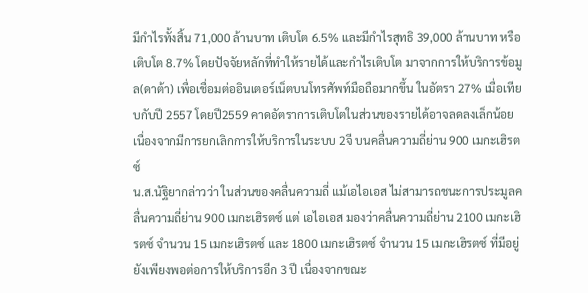มีกำไรทั้งสิ้น 71,000 ล้านบาท เติบโต 6.5% และมีกำไรสุทธิ 39,000 ล้านบาท หรือเติบโต 8.7% โดยปัจจัยหลักที่ทำให้รายได้และกำไรเติบโต มาจากการให้บริการข้อมูล(ดาต้า) เพื่อเชื่อมต่ออินเตอร์เน็ตบนโทรศัพท์มือถือมากขึ้น ในอัตรา 27% เมื่อเทียบกับปี 2557 โดยปี2559 คาดอัตราการเติบโตในส่วนของรายได้อาจลดลงเล็กน้อย เนื่องจากมีการยกเลิกการให้บริการในระบบ 2จี บนคลื่นความถี่ย่าน 900 เมกะเฮิรตซ์
น.ส.นัฐิยากล่าวว่า ในส่วนของคลื่นความถี่ แม้เอไอเอส ไม่สามารถชนะการประมูลคลื่นความถี่ย่าน 900 เมกะเฮิรตซ์ แต่ เอไอเอส มองว่าคลื่นความถี่ย่าน 2100 เมกะเฮิรตซ์ จำนวน 15 เมกะเฮิรตซ์ และ 1800 เมกะเฮิรตซ์ จำนวน 15 เมกะเฮิรตซ์ ที่มีอยู่ยังเพียงพอต่อการให้บริการอีก 3 ปี เนื่องจากขณะ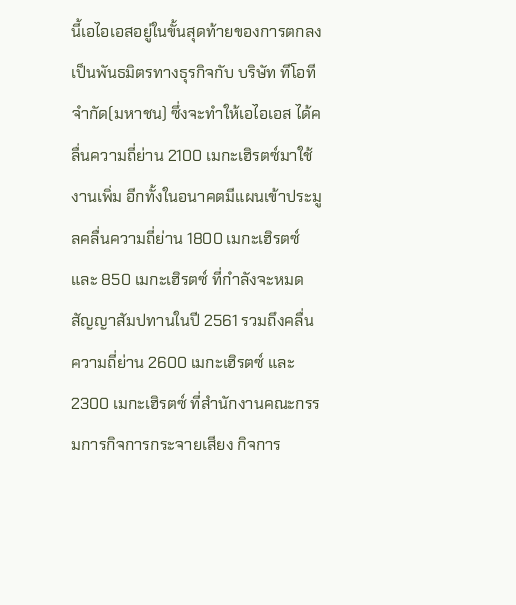นี้เอไอเอสอยู่ในขั้นสุดท้ายของการตกลงเป็นพันธมิตรทางธุรกิจกับ บริษัท ทีโอที จำกัด(มหาชน) ซึ่งจะทำให้เอไอเอส ได้คลื่นความถี่ย่าน 2100 เมกะเฮิรตซ์มาใช้งานเพิ่ม อีกทั้งในอนาคตมีแผนเข้าประมูลคลื่นความถี่ย่าน 1800 เมกะเฮิรตซ์ และ 850 เมกะเฮิรตซ์ ที่กำลังจะหมดสัญญาสัมปทานในปี 2561 รวมถึงคลื่นความถี่ย่าน 2600 เมกะเฮิรตซ์ และ 2300 เมกะเฮิรตซ์ ที่สำนักงานคณะกรรมการกิจการกระจายเสียง กิจการ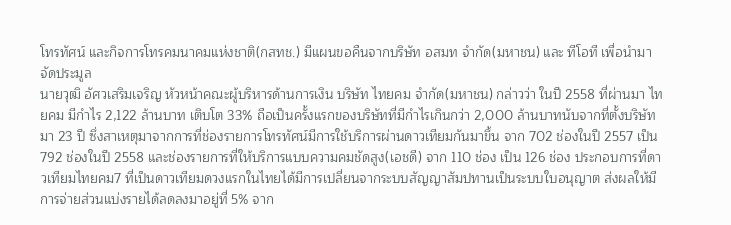โทรทัศน์ และกิจการโทรคมนาคมแห่งชาติ(กสทช.) มีแผนขอคืนจากบริษัท อสมท จำกัด(มหาชน) และ ทีโอที เพื่อนำมาจัดประมูล
นายวุฒิ อัศวเสริมเจริญ หัวหน้าคณะผู้บริหารด้านการเงิน บริษัท ไทยคม จำกัด(มหาชน) กล่าวว่า ในปี 2558 ที่ผ่านมา ไทยคม มีกำไร 2,122 ล้านบาท เติบโต 33% ถือเป็นครั้งแรกของบริษัทที่มีกำไรเกินกว่า 2,000 ล้านบาทนับจากที่ตั้งบริษัทมา 23 ปี ซึ่งสาเหตุมาจากการที่ช่องรายการโทรทัศน์มีการใช้บริการผ่านดาวเทียมกันมาขึ้น จาก 702 ช่องในปี 2557 เป็น 792 ช่องในปี 2558 และช่องรายการที่ให้บริการแบบความคมชัดสูง(เอชดี) จาก 110 ช่อง เป็น 126 ช่อง ประกอบการที่ดาวเทียมไทยคม7 ที่เป็นดาวเทียมดวงแรกในไทยได้มีการเปลี่ยนจากระบบสัญญาสัมปทานเป็นระบบใบอนุญาต ส่งผลให้มีการจ่ายส่วนแบ่งรายได้ลดลงมาอยู่ที่ 5% จาก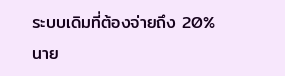ระบบเดิมที่ต้องจ่ายถึง 20%
นาย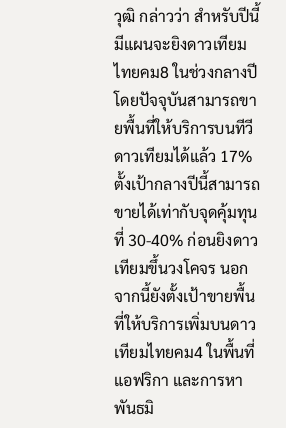วุฒิ กล่าวว่า สำหรับปีนี้มีแผนจะยิงดาวเทียมไทยคม8 ในช่วงกลางปี โดยปัจจุบันสามารถขายพื้นที่ให้บริการบนทีวีดาวเทียมได้แล้ว 17% ตั้งเป้ากลางปีนี้สามารถขายได้เท่ากับจุดคุ้มทุนที่ 30-40% ก่อนยิงดาวเทียมขึ้นวงโคจร นอกจากนี้ยังตั้งเป้าขายพื้นที่ให้บริการเพิ่มบนดาวเทียมไทยคม4 ในพื้นที่แอฟริกา และการหาพันธมิ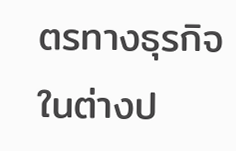ตรทางธุรกิจในต่างป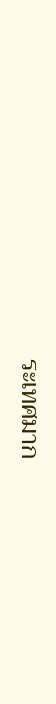ระเทศมาก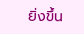ยิ่งขึ้น